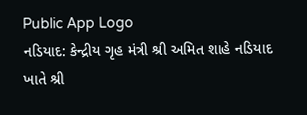Public App Logo
નડિયાદ: કેન્દ્રીય ગૃહ મંત્રી શ્રી અમિત શાહે નડિયાદ ખાતે શ્રી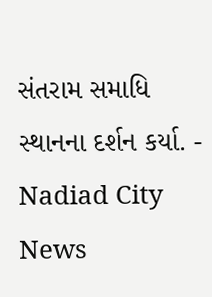સંતરામ સમાધિ સ્થાનના દર્શન કર્યા. - Nadiad City News